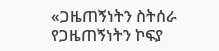«ጋዜጠኝነትን ስትሰራ የጋዜጠኝነትን ኮፍያ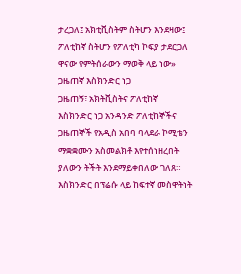ታረጋለ፤ አክቲቪስትም ስትሆን እንደዛው፤ ፖለቲከኛ ስትሆን የፖለቲካ ኮፍያ ታደርጋለ ዋናው የምትሰራውን ማወቅ ላይ ነው» ጋዜጠኛ እስክንድር ነጋ
ጋዜጠኝ፣ አክትቪስትና ፖለቲከኛ እስክንድር ነጋ አንዳንድ ፖለቲከኞችና ጋዜጠኞች የአዲስ አበባ ባላደራ ኮሚቴን ማቋቋሙን አስመልክቶ እየተሰነዘረበት ያለውን ትችት እንደማይቀበለው ገለጸ። እስክንድር በፕሬሱ ላይ ከፍተኛ መስዋትነት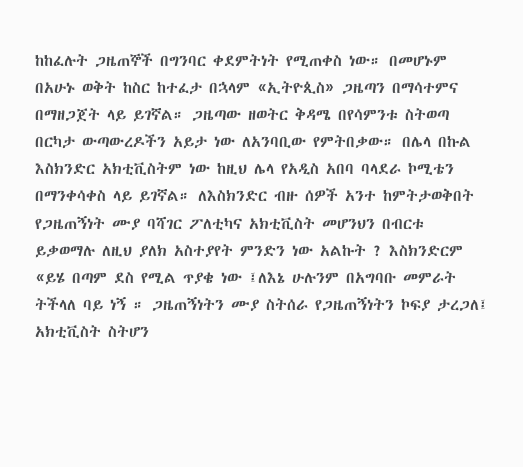ከከፈሉት ጋዜጠኞች በግንባር ቀደምትነት የሚጠቀስ ነው። በመሆኑም በአሁኑ ወቅት ከስር ከተፈታ በኋላም «ኢትዮጲስ» ጋዜጣን በማሳተምና በማዘጋጀት ላይ ይገኛል። ጋዜጣው ዘወትር ቅዳሜ በየሳምንቱ ስትወጣ በርካታ ውጣውረዶችን አይታ ነው ለአንባቢው የምትበቃው። በሌላ በኩል እስክንድር አክቲቪስትም ነው ከዚህ ሌላ የአዲስ አበባ ባላደራ ኮሚቴን በማንቀሳቀስ ላይ ይገኛል። ለእስክንድር ብዙ ሰዎች አንተ ከምትታወቅበት የጋዜጠኝነት ሙያ ባሻገር ፖለቲካና አክቲቪስት መሆንህን በብርቱ ይቃወማሉ ለዚህ ያለክ አስተያየት ምንድን ነው አልኩት ? እስክንድርም «ይሄ በጣም ደስ የሚል ጥያቄ ነው ፤ለእኔ ሁሉንም በአግባቡ መምራት ትችላለ ባይ ነኝ ። ጋዜጠኝነትን ሙያ ስትሰራ የጋዜጠኝነትን ኮፍያ ታረጋለ፤ አክቲቪስት ስትሆን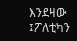እንደዛው ፤ፖለቲካን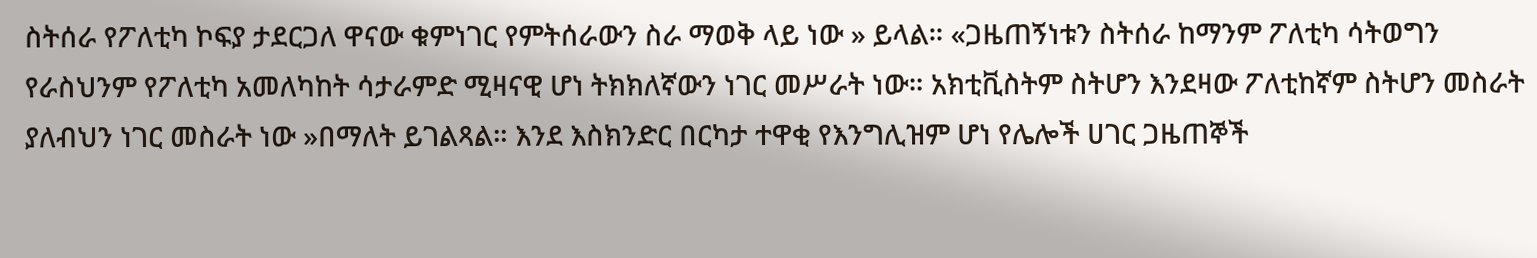ስትሰራ የፖለቲካ ኮፍያ ታደርጋለ ዋናው ቁምነገር የምትሰራውን ስራ ማወቅ ላይ ነው » ይላል። «ጋዜጠኝነቱን ስትሰራ ከማንም ፖለቲካ ሳትወግን የራስህንም የፖለቲካ አመለካከት ሳታራምድ ሚዛናዊ ሆነ ትክክለኛውን ነገር መሥራት ነው። አክቲቪስትም ስትሆን እንደዛው ፖለቲከኛም ስትሆን መስራት ያለብህን ነገር መስራት ነው »በማለት ይገልጻል። እንደ እስክንድር በርካታ ተዋቂ የእንግሊዝም ሆነ የሌሎች ሀገር ጋዜጠኞች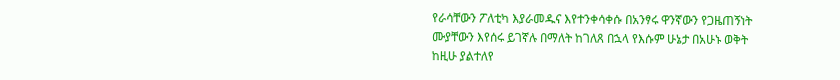የራሳቸውን ፖለቲካ እያራመዱና እየተንቀሳቀሱ በአንፃሩ ዋንኛውን የጋዜጠኝነት ሙያቸውን እየሰሩ ይገኛሉ በማለት ከገለጸ በኋላ የእሱም ሁኔታ በአሁኑ ወቅት ከዚሁ ያልተለየ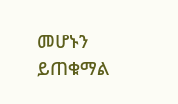መሆኑን ይጠቁማል